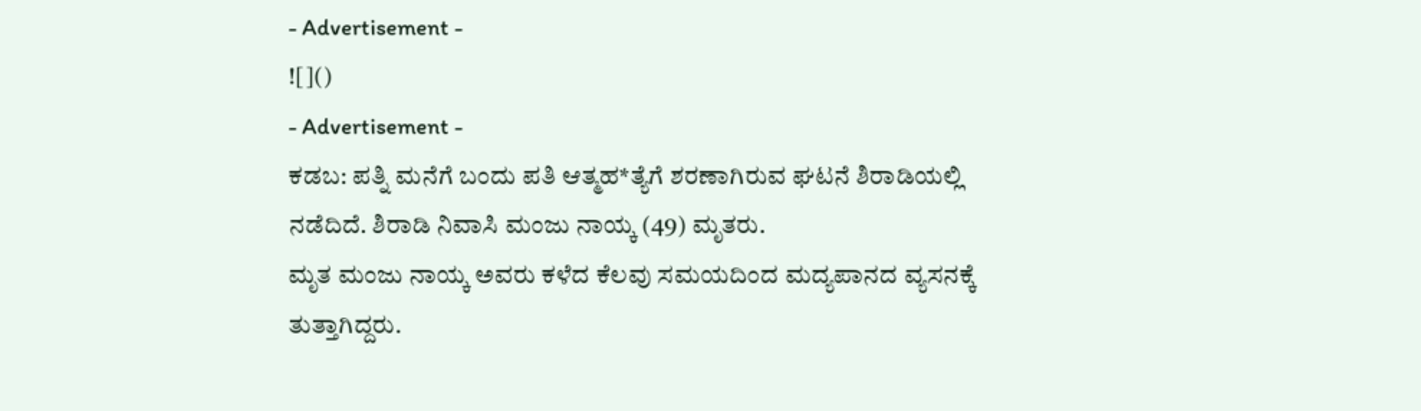- Advertisement -
![]()
- Advertisement -
ಕಡಬ: ಪತ್ನಿ ಮನೆಗೆ ಬಂದು ಪತಿ ಆತ್ಮಹ*ತ್ಯೆಗೆ ಶರಣಾಗಿರುವ ಘಟನೆ ಶಿರಾಡಿಯಲ್ಲಿ ನಡೆದಿದೆ. ಶಿರಾಡಿ ನಿವಾಸಿ ಮಂಜು ನಾಯ್ಕ (49) ಮೃತರು.
ಮೃತ ಮಂಜು ನಾಯ್ಕ ಅವರು ಕಳೆದ ಕೆಲವು ಸಮಯದಿಂದ ಮದ್ಯಪಾನದ ವ್ಯಸನಕ್ಕೆ ತುತ್ತಾಗಿದ್ದರು.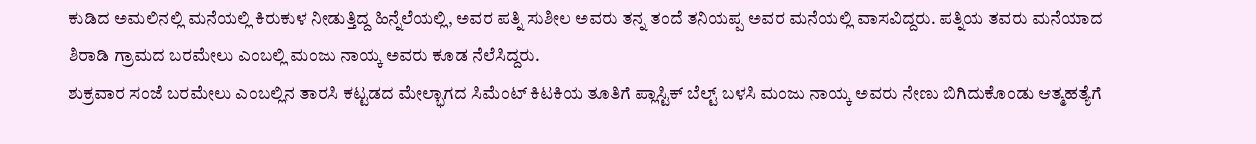ಕುಡಿದ ಅಮಲಿನಲ್ಲಿ ಮನೆಯಲ್ಲಿ ಕಿರುಕುಳ ನೀಡುತ್ತಿದ್ದ ಹಿನ್ನೆಲೆಯಲ್ಲಿ, ಅವರ ಪತ್ನಿ ಸುಶೀಲ ಅವರು ತನ್ನ ತಂದೆ ತನಿಯಪ್ಪ ಅವರ ಮನೆಯಲ್ಲಿ ವಾಸವಿದ್ದರು. ಪತ್ನಿಯ ತವರು ಮನೆಯಾದ ಶಿರಾಡಿ ಗ್ರಾಮದ ಬರಮೇಲು ಎಂಬಲ್ಲಿ ಮಂಜು ನಾಯ್ಕ ಅವರು ಕೂಡ ನೆಲೆಸಿದ್ದರು.
ಶುಕ್ರವಾರ ಸಂಜೆ ಬರಮೇಲು ಎಂಬಲ್ಲಿನ ತಾರಸಿ ಕಟ್ಟಡದ ಮೇಲ್ಭಾಗದ ಸಿಮೆಂಟ್ ಕಿಟಕಿಯ ತೂತಿಗೆ ಪ್ಲಾಸ್ಟಿಕ್ ಬೆಲ್ಟ್ ಬಳಸಿ ಮಂಜು ನಾಯ್ಕ ಅವರು ನೇಣು ಬಿಗಿದುಕೊಂಡು ಆತ್ಮಹತ್ಯೆಗೆ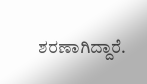ಶರಣಾಗಿದ್ದಾರೆ.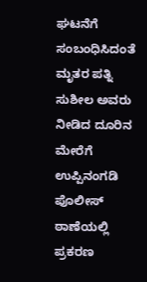ಘಟನೆಗೆ ಸಂಬಂಧಿಸಿದಂತೆ ಮೃತರ ಪತ್ನಿ ಸುಶೀಲ ಅವರು ನೀಡಿದ ದೂರಿನ ಮೇರೆಗೆ ಉಪ್ಪಿನಂಗಡಿ ಪೊಲೀಸ್ ಠಾಣೆಯಲ್ಲಿ ಪ್ರಕರಣ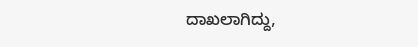ದಾಖಲಾಗಿದ್ದು,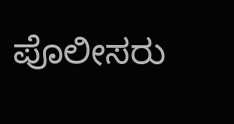ಪೊಲೀಸರು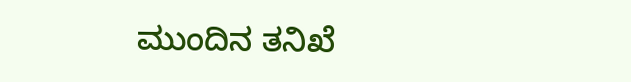ಮುಂದಿನ ತನಿಖೆ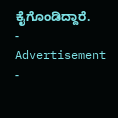ಕೈಗೊಂಡಿದ್ದಾರೆ.
- Advertisement -